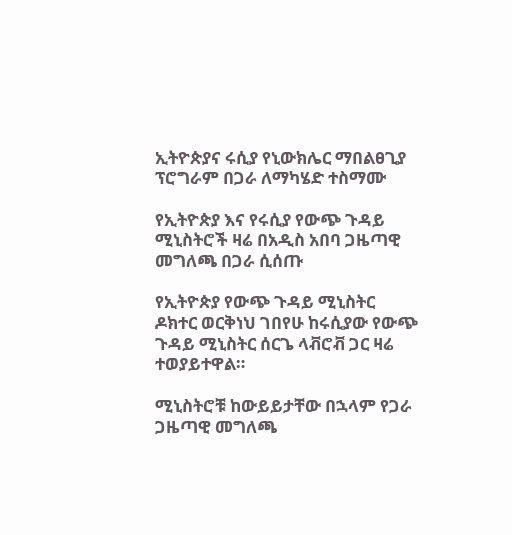ኢትዮጵያና ሩሲያ የኒውክሌር ማበልፀጊያ ፕሮግራም በጋራ ለማካሄድ ተስማሙ

የኢትዮጵያ እና የሩሲያ የውጭ ጉዳይ ሚኒስትሮች ዛሬ በአዲስ አበባ ጋዜጣዊ መግለጫ በጋራ ሲሰጡ

የኢትዮጵያ የውጭ ጉዳይ ሚኒስትር ዶክተር ወርቅነህ ገበየሁ ከሩሲያው የውጭ ጉዳይ ሚኒስትር ሰርጌ ላቭሮቭ ጋር ዛሬ ተወያይተዋል።

ሚኒስትሮቹ ከውይይታቸው በኋላም የጋራ ጋዜጣዊ መግለጫ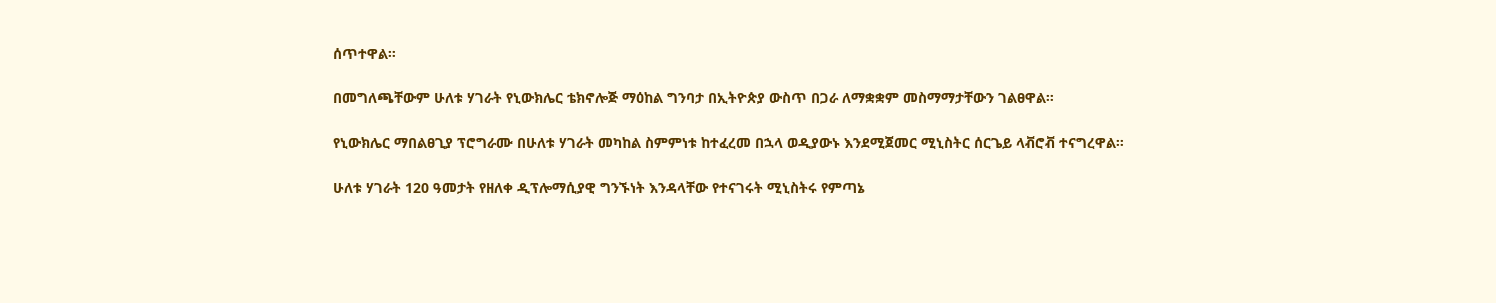ሰጥተዋል።

በመግለጫቸውም ሁለቱ ሃገራት የኒውክሌር ቴክኖሎጅ ማዕከል ግንባታ በኢትዮጵያ ውስጥ በጋራ ለማቋቋም መስማማታቸውን ገልፀዋል።

የኒውክሌር ማበልፀጊያ ፕሮግራሙ በሁለቱ ሃገራት መካከል ስምምነቱ ከተፈረመ በኋላ ወዲያውኑ እንደሚጀመር ሚኒስትር ሰርጌይ ላቭሮቭ ተናግረዋል።

ሁለቱ ሃገራት 120 ዓመታት የዘለቀ ዲፕሎማሲያዊ ግንኙነት እንዳላቸው የተናገሩት ሚኒስትሩ የምጣኔ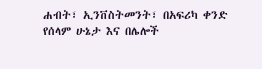ሐብት፣ ኢንቨስትመንት፣ በአፍሪካ ቀንድ የሰላም ሁኔታ እና በሌሎች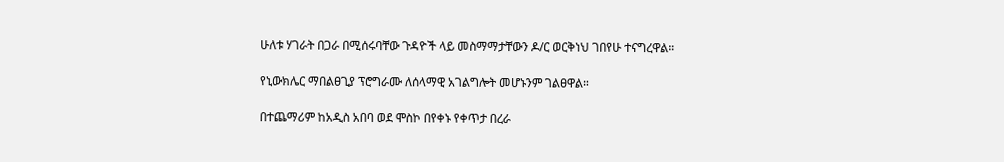ሁለቱ ሃገራት በጋራ በሚሰሩባቸው ጉዳዮች ላይ መስማማታቸውን ዶ/ር ወርቅነህ ገበየሁ ተናግረዋል።

የኒውክሌር ማበልፀጊያ ፕሮግራሙ ለሰላማዊ አገልግሎት መሆኑንም ገልፀዋል።

በተጨማሪም ከአዲስ አበባ ወደ ሞስኮ በየቀኑ የቀጥታ በረራ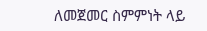ለመጀመር ስምምነት ላይ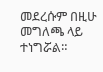መደረሱም በዚሁ መግለጫ ላይ ተነግሯል።